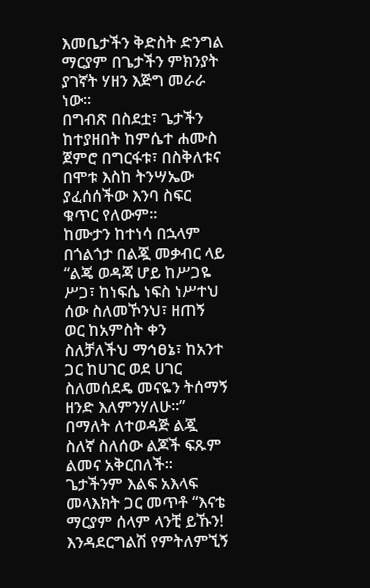እመቤታችን ቅድስት ድንግል ማርያም በጌታችን ምክንያት ያገኛት ሃዘን እጅግ መራራ ነው፡፡
በግብጽ በስደቷ፣ ጌታችን ከተያዘበት ከምሴተ ሐሙስ ጀምሮ በግርፋቱ፣ በስቅለቱና በሞቱ እስከ ትንሣኤው ያፈሰሰችው እንባ ስፍር ቁጥር የለውም፡፡
ከሙታን ከተነሳ በኋላም በጎልጎታ በልጇ መቃብር ላይ “ልጄ ወዳጃ ሆይ ከሥጋዬ ሥጋ፣ ከነፍሴ ነፍስ ነሥተህ ሰው ስለመኾንህ፣ ዘጠኝ ወር ከአምስት ቀን ስለቻለችህ ማኅፀኔ፣ ከአንተ ጋር ከሀገር ወደ ሀገር ስለመሰደዴ መናዬን ትሰማኝ ዘንድ እለምንሃለሁ፡፡” በማለት ለተወዳጅ ልጇ ስለኛ ስለሰው ልጆች ፍጹም ልመና አቅርበለች፡፡
ጌታችንም እልፍ አእላፍ መላእክት ጋር መጥቶ “እናቴ ማርያም ሰላም ላንቺ ይኹን! እንዳደርግልሽ የምትለምኚኝ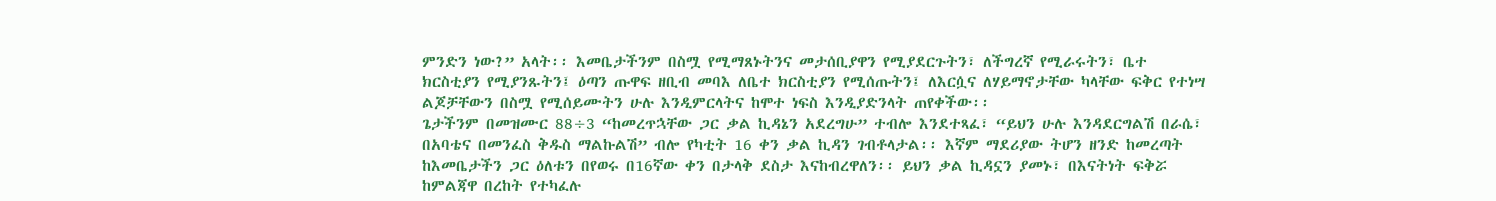ምንድን ነው?” አላት፡፡ እመቤታችንም በስሟ የሚማጸኑትንና መታሰቢያዋን የሚያደርጉትን፣ ለችግረኛ የሚራሩትን፣ ቤተ ክርስቲያን የሚያንጹትን፤ ዕጣን ጡዋፍ ዘቢብ መባእ ለቤተ ክርስቲያን የሚሰጡትን፤ ለእርሷና ለሃይማኖታቸው ካላቸው ፍቅር የተነሣ ልጆቻቸውን በስሟ የሚሰይሙትን ሁሉ እንዲምርላትና ከሞተ ነፍስ እንዲያድንላት ጠየቀችው፡፡
ጌታችንም በመዝሙር 88÷3 “ከመረጥኋቸው ጋር ቃል ኪዳኔን አደረግሁ” ተብሎ እንደተጻፈ፣ “ይህን ሁሉ እንዳደርግልሽ በራሴ፣ በአባቴና በመንፈስ ቅዱስ ማልኩልሽ” ብሎ የካቲት 16 ቀን ቃል ኪዳን ገብቶላታል፡፡ እኛም ማደሪያው ትሆን ዘንድ ከመረጣት ከእመቤታችን ጋር ዕለቱን በየወሩ በ16ኛው ቀን በታላቅ ደስታ እናከብረዋለን፡፡ ይህን ቃል ኪዳኗን ያመኑ፣ በእናትነት ፍቅሯ ከምልጃዋ በረከት የተካፈሉ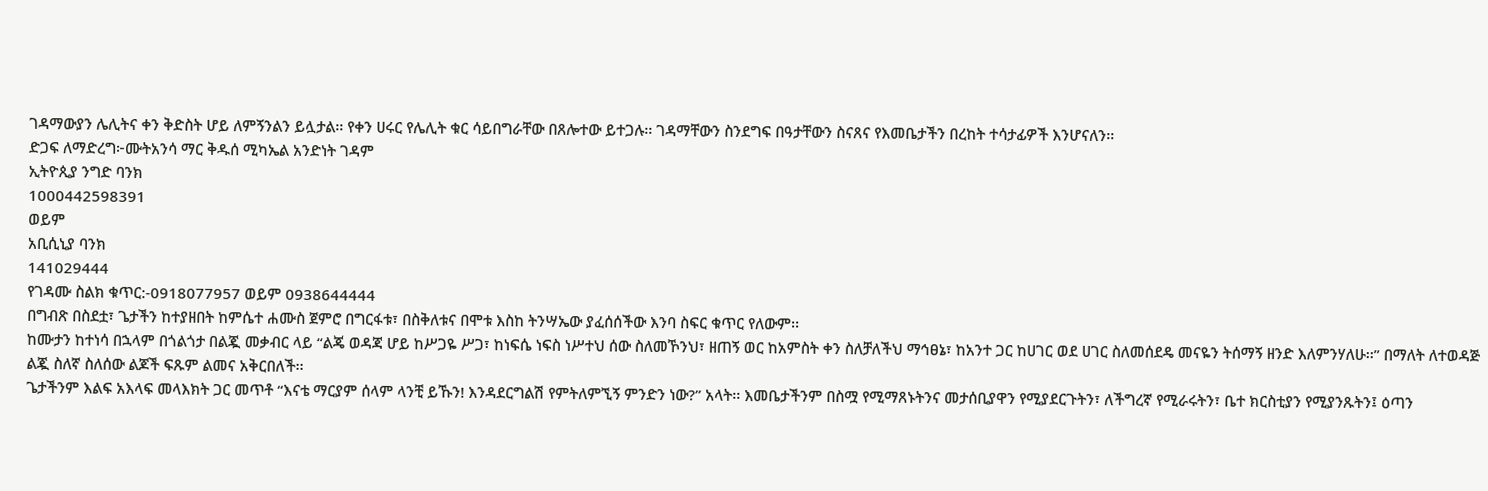ገዳማውያን ሌሊትና ቀን ቅድስት ሆይ ለምኝንልን ይሏታል፡፡ የቀን ሀሩር የሌሊት ቁር ሳይበግራቸው በጸሎተው ይተጋሉ፡፡ ገዳማቸውን ስንደግፍ በዓታቸውን ስናጸና የእመቤታችን በረከት ተሳታፊዎች እንሆናለን፡፡
ድጋፍ ለማድረግ፦ሙትአንሳ ማር ቅዱሰ ሚካኤል አንድነት ገዳም
ኢትዮጲያ ንግድ ባንክ
1000442598391
ወይም
አቢሲኒያ ባንክ
141029444
የገዳሙ ስልክ ቁጥር:-0918077957 ወይም 0938644444
በግብጽ በስደቷ፣ ጌታችን ከተያዘበት ከምሴተ ሐሙስ ጀምሮ በግርፋቱ፣ በስቅለቱና በሞቱ እስከ ትንሣኤው ያፈሰሰችው እንባ ስፍር ቁጥር የለውም፡፡
ከሙታን ከተነሳ በኋላም በጎልጎታ በልጇ መቃብር ላይ “ልጄ ወዳጃ ሆይ ከሥጋዬ ሥጋ፣ ከነፍሴ ነፍስ ነሥተህ ሰው ስለመኾንህ፣ ዘጠኝ ወር ከአምስት ቀን ስለቻለችህ ማኅፀኔ፣ ከአንተ ጋር ከሀገር ወደ ሀገር ስለመሰደዴ መናዬን ትሰማኝ ዘንድ እለምንሃለሁ፡፡” በማለት ለተወዳጅ ልጇ ስለኛ ስለሰው ልጆች ፍጹም ልመና አቅርበለች፡፡
ጌታችንም እልፍ አእላፍ መላእክት ጋር መጥቶ “እናቴ ማርያም ሰላም ላንቺ ይኹን! እንዳደርግልሽ የምትለምኚኝ ምንድን ነው?” አላት፡፡ እመቤታችንም በስሟ የሚማጸኑትንና መታሰቢያዋን የሚያደርጉትን፣ ለችግረኛ የሚራሩትን፣ ቤተ ክርስቲያን የሚያንጹትን፤ ዕጣን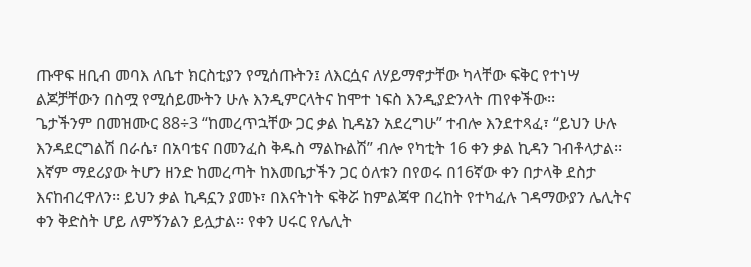ጡዋፍ ዘቢብ መባእ ለቤተ ክርስቲያን የሚሰጡትን፤ ለእርሷና ለሃይማኖታቸው ካላቸው ፍቅር የተነሣ ልጆቻቸውን በስሟ የሚሰይሙትን ሁሉ እንዲምርላትና ከሞተ ነፍስ እንዲያድንላት ጠየቀችው፡፡
ጌታችንም በመዝሙር 88÷3 “ከመረጥኋቸው ጋር ቃል ኪዳኔን አደረግሁ” ተብሎ እንደተጻፈ፣ “ይህን ሁሉ እንዳደርግልሽ በራሴ፣ በአባቴና በመንፈስ ቅዱስ ማልኩልሽ” ብሎ የካቲት 16 ቀን ቃል ኪዳን ገብቶላታል፡፡ እኛም ማደሪያው ትሆን ዘንድ ከመረጣት ከእመቤታችን ጋር ዕለቱን በየወሩ በ16ኛው ቀን በታላቅ ደስታ እናከብረዋለን፡፡ ይህን ቃል ኪዳኗን ያመኑ፣ በእናትነት ፍቅሯ ከምልጃዋ በረከት የተካፈሉ ገዳማውያን ሌሊትና ቀን ቅድስት ሆይ ለምኝንልን ይሏታል፡፡ የቀን ሀሩር የሌሊት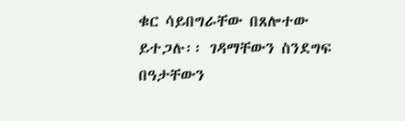ቁር ሳይበግራቸው በጸሎተው ይተጋሉ፡፡ ገዳማቸውን ስንደግፍ በዓታቸውን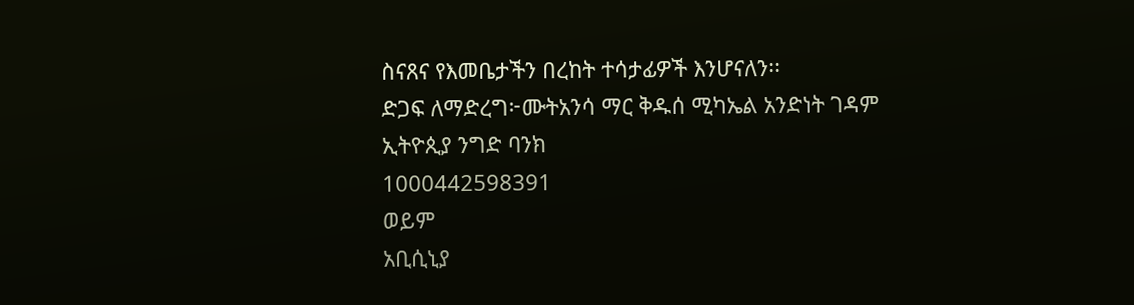ስናጸና የእመቤታችን በረከት ተሳታፊዎች እንሆናለን፡፡
ድጋፍ ለማድረግ፦ሙትአንሳ ማር ቅዱሰ ሚካኤል አንድነት ገዳም
ኢትዮጲያ ንግድ ባንክ
1000442598391
ወይም
አቢሲኒያ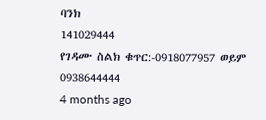ባንክ
141029444
የገዳሙ ስልክ ቁጥር:-0918077957 ወይም 0938644444
4 months ago